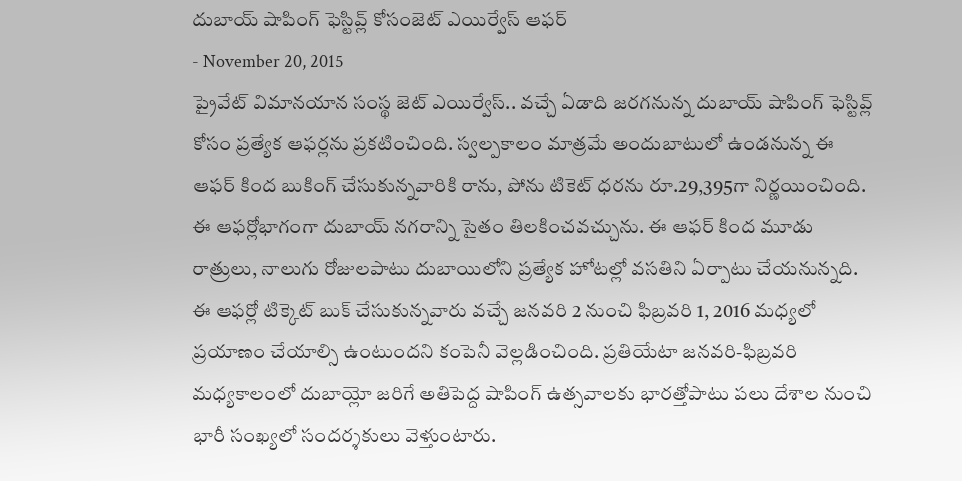దుబాయ్ షాపింగ్ ఫెస్టివ్ల్ కోసంజెట్ ఎయిర్వేస్ ఆఫర్
- November 20, 2015
ప్రైవేట్ విమానయాన సంస్థ జెట్ ఎయిర్వేస్.. వచ్చే ఏడాది జరగనున్న దుబాయ్ షాపింగ్ ఫెస్టివ్ల్ కోసం ప్రత్యేక ఆఫర్లను ప్రకటించింది. స్వల్పకాలం మాత్రమే అందుబాటులో ఉండనున్న ఈ ఆఫర్ కింద బుకింగ్ చేసుకున్నవారికి రాను, పోను టికెట్ ధరను రూ.29,395గా నిర్ణయించింది. ఈ ఆఫర్లోభాగంగా దుబాయ్ నగరాన్ని సైతం తిలకించవచ్చును. ఈ ఆఫర్ కింద మూడు రాత్రులు, నాలుగు రోజులపాటు దుబాయిలోని ప్రత్యేక హోటల్లో వసతిని ఏర్పాటు చేయనున్నది. ఈ ఆఫర్లో టిక్కెట్ బుక్ చేసుకున్నవారు వచ్చే జనవరి 2 నుంచి ఫిబ్రవరి 1, 2016 మధ్యలో ప్రయాణం చేయాల్సి ఉంటుందని కంపెనీ వెల్లడించింది. ప్రతియేటా జనవరి-ఫిబ్రవరి మధ్యకాలంలో దుబాయ్లో జరిగే అతిపెద్ద షాపింగ్ ఉత్సవాలకు భారత్తోపాటు పలు దేశాల నుంచి భారీ సంఖ్యలో సందర్శకులు వెళ్తుంటారు.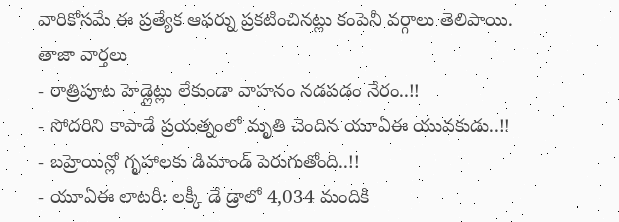వారికోసమే ఈ ప్రత్యేక ఆఫర్ను ప్రకటించినట్లు కంపెనీ వర్గాలు తెలిపాయి.
తాజా వార్తలు
- రాత్రిపూట హెడ్లైట్లు లేకుండా వాహనం నడపడం నేరం..!!
- సోదరిని కాపాడే ప్రయత్నంలో మృతి చెందిన యూఏఈ యువకుడు..!!
- బహ్రెయిన్లో గృహాలకు డిమాండ్ పెరుగుతోంది..!!
- యూఏఈ లాటరీ: లక్కీ డే డ్రాలో 4,034 మందికి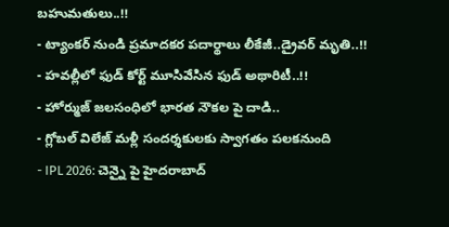బహుమతులు..!!
- ట్యాంకర్ నుండి ప్రమాదకర పదార్థాలు లీకేజీ..డ్రైవర్ మృతి..!!
- హవల్లీలో ఫుడ్ కోర్ట్ మూసివేసిన ఫుడ్ అథారిటీ..!!
- హోర్ముజ్ జలసంధిలో భారత నౌకల పై దాడి..
- గ్లోబల్ విలేజ్ మళ్లీ సందర్శకులకు స్వాగతం పలకనుంది
- IPL 2026: చెన్నై పై హైదరాబాద్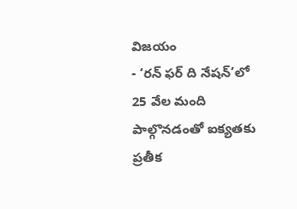విజయం
- ‘రన్ ఫర్ ది నేషన్’లో 25 వేల మంది పాల్గొనడంతో ఐక్యతకు ప్రతీక